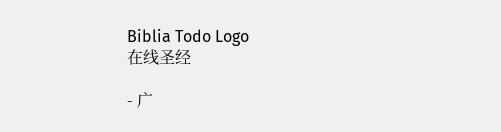Biblia Todo Logo
在线圣经

- 广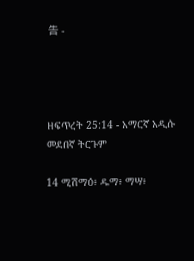告 -




ዘፍጥረት 25:14 - አማርኛ አዲሱ መደበኛ ትርጉም

14 ሚሽማዕ፥ ዱማ፥ ማሣ፥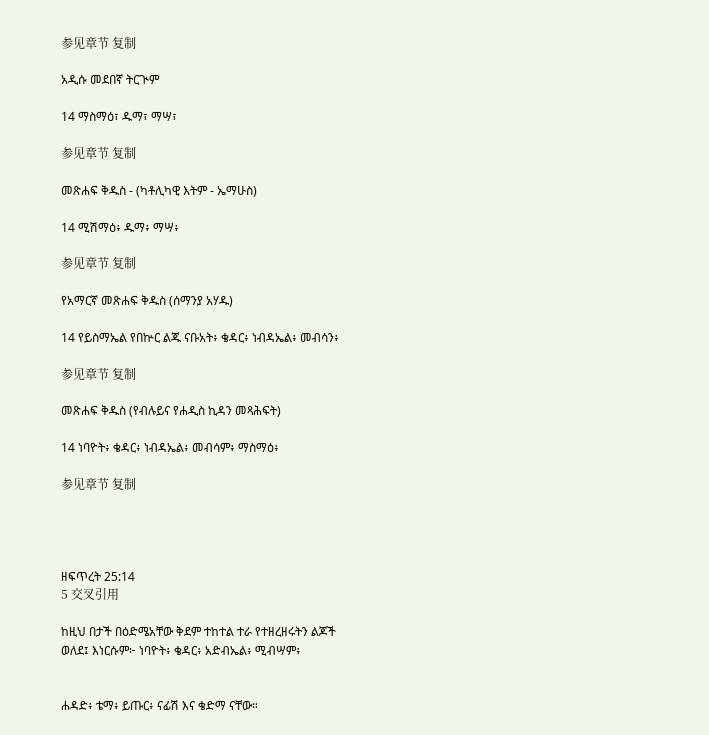参见章节 复制

አዲሱ መደበኛ ትርጒም

14 ማስማዕ፣ ዱማ፣ ማሣ፣

参见章节 复制

መጽሐፍ ቅዱስ - (ካቶሊካዊ እትም - ኤማሁስ)

14 ሚሽማዕ፥ ዱማ፥ ማሣ፥

参见章节 复制

የአማርኛ መጽሐፍ ቅዱስ (ሰማንያ አሃዱ)

14 የይስማኤል የበኵር ልጁ ናቡአት፥ ቄዳር፥ ነብዳኤል፥ መብሳን፥

参见章节 复制

መጽሐፍ ቅዱስ (የብሉይና የሐዲስ ኪዳን መጻሕፍት)

14 ነባዮት፥ ቄዳር፥ ነብዳኤል፥ መብሳም፥ ማስማዕ፥

参见章节 复制




ዘፍጥረት 25:14
5 交叉引用

ከዚህ በታች በዕድሜአቸው ቅደም ተከተል ተራ የተዘረዘሩትን ልጆች ወለደ፤ እነርሱም፦ ነባዮት፥ ቄዳር፥ አድብኤል፥ ሚብሣም፥


ሐዳድ፥ ቴማ፥ ይጡር፥ ናፊሽ እና ቄድማ ናቸው።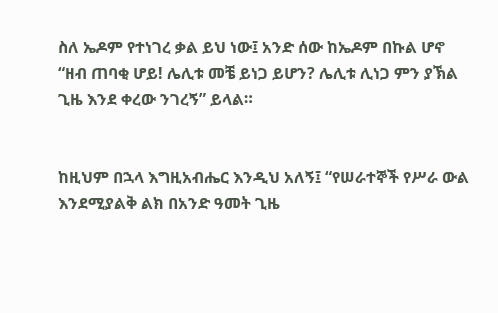ስለ ኤዶም የተነገረ ቃል ይህ ነው፤ አንድ ሰው ከኤዶም በኩል ሆኖ “ዘብ ጠባቂ ሆይ! ሌሊቱ መቼ ይነጋ ይሆን? ሌሊቱ ሊነጋ ምን ያኽል ጊዜ እንደ ቀረው ንገረኝ” ይላል።


ከዚህም በኋላ እግዚአብሔር እንዲህ አለኝ፤ “የሠራተኞች የሥራ ውል እንደሚያልቅ ልክ በአንድ ዓመት ጊዜ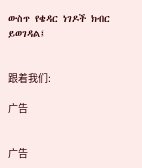ውስጥ የቄዳር ነገዶች ክብር ይወገዳል፤


跟着我们:

广告


广告